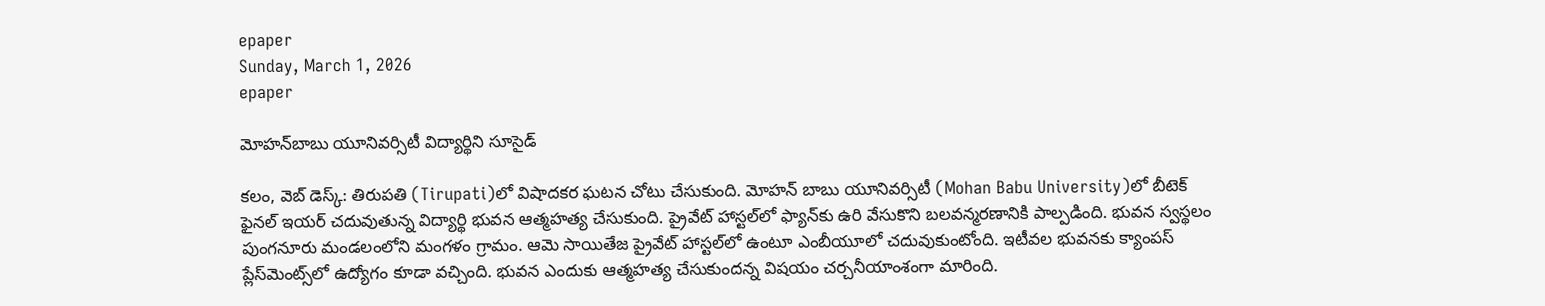epaper
Sunday, March 1, 2026
epaper

మోహ‌న్‌బాబు యూనివ‌ర్సిటీ విద్యార్థిని సూసైడ్‌

క‌లం, వెబ్ డెస్క్‌: తిరుప‌తి (Tirupati)లో విషాద‌క‌ర ఘ‌ట‌న చోటు చేసుకుంది. మోహ‌న్ బాబు యూనివ‌ర్సిటీ (Mohan Babu University)లో బీటెక్ ఫైనల్ ఇయర్ చదువుతున్న విద్యార్థి భువన ఆత్మహత్య చేసుకుంది. ప్రైవేట్ హాస్టల్‌లో ఫ్యాన్‌కు ఉరి వేసుకొని బలవన్మరణానికి పాల్ప‌డింది. భువ‌న స్వ‌స్థ‌లం పుంగ‌నూరు మండ‌లంలోని మంగ‌ళం గ్రామం. ఆమె సాయితేజ ప్రైవేట్ హాస్టల్‌లో ఉంటూ ఎంబీయూలో చ‌దువుకుంటోంది. ఇటీవ‌ల భువ‌న‌కు క్యాంప‌స్ ప్లేస్‌మెంట్స్‌లో ఉద్యోగం కూడా వ‌చ్చింది. భువ‌న ఎందుకు ఆత్మ‌హ‌త్య చేసుకుంద‌న్న విష‌యం చ‌ర్చ‌నీయాంశంగా మారింది.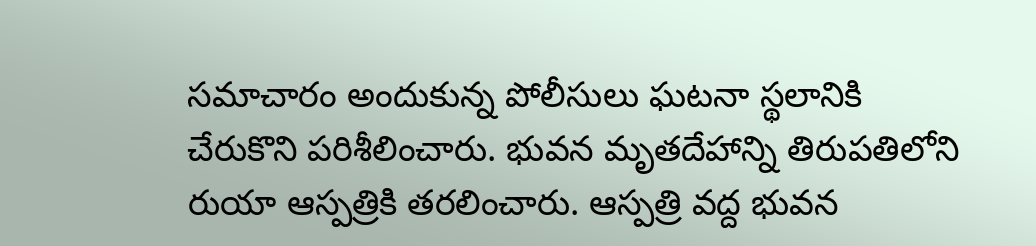స‌మాచారం అందుకున్న పోలీసులు ఘ‌ట‌నా స్థ‌లానికి చేరుకొని ప‌రిశీలించారు. భువ‌న మృతదేహాన్ని తిరుప‌తిలోని రుయా ఆస్ప‌త్రికి త‌ర‌లించారు. ఆస్పత్రి వద్ద భువన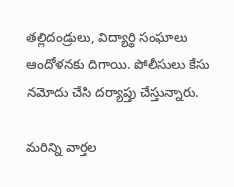తల్లిదండ్రులు, విద్యార్థి సంఘాలు ఆందోళనకు దిగాయి. పోలీసులు కేసు నమోదు చేసి దర్యాప్తు చేస్తున్నారు.

మ‌రిన్ని వార్త‌ల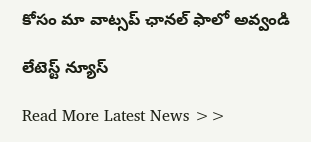కోసం మా వాట్స‌ప్ ఛాన‌ల్ ఫాలో అవ్వండి

లేటెస్ట్ న్యూస్‌

Read More Latest News >>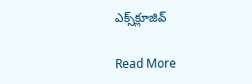ఎక్స్‌క్లూజివ్‌

Read More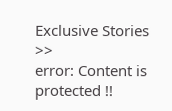Exclusive Stories >>
error: Content is protected !!